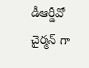డీఆర్డీవో చైర్మన్ గా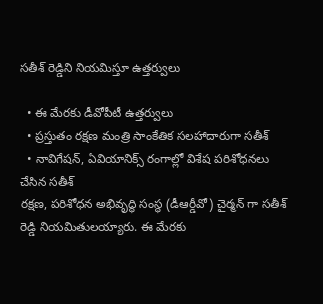సతీశ్ రెడ్డిని నియమిస్తూ ఉత్తర్వులు

  • ఈ మేరకు డీవోపీటీ ఉత్తర్వులు
  • ప్రస్తుతం రక్షణ మంత్రి సాంకేతిక సలహాదారుగా సతీశ్
  • నావిగేషన్, ఏవియానిక్స్ రంగాల్లో విశేష పరిశోధనలు చేసిన సతీశ్
రక్షణ, పరిశోధన అభివృద్ధి సంస్థ (డీఆర్డీవో) చైర్మన్ గా సతీశ్ రెడ్డి నియమితులయ్యారు. ఈ మేరకు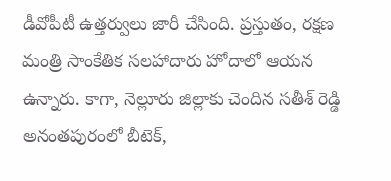డీవోపీటీ ఉత్తర్వులు జారీ చేసింది. ప్రస్తుతం, రక్షణ మంత్రి సాంకేతిక సలహాదారు హోదాలో ఆయన ఉన్నారు. కాగా, నెల్లూరు జిల్లాకు చెందిన సతీశ్ రెడ్డి అనంతపురంలో బీటెక్,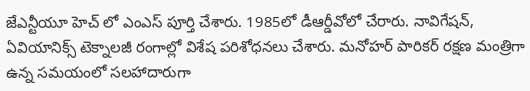జేఎన్టీయూ హెచ్ లో ఎంఎస్ పూర్తి చేశారు. 1985లో డీఆర్డీవోలో చేరారు. నావిగేషన్, ఏవియానిక్స్ టెక్నాలజీ రంగాల్లో విశేష పరిశోధనలు చేశారు. మనోహర్ పారికర్ రక్షణ మంత్రిగా ఉన్న సమయంలో సలహాదారుగా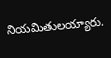నియమితులయ్యారు.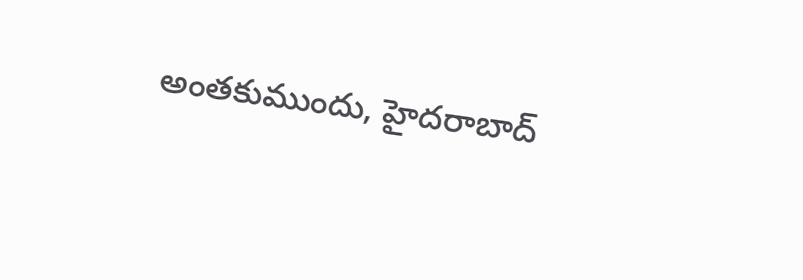అంతకుముందు, హైదరాబాద్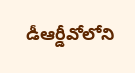డీఆర్డీవోలోని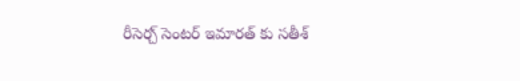రీసెర్చ్ సెంటర్ ఇమారత్ కు సతీశ్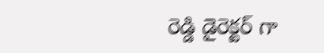రెడ్డి డైరెక్టర్ గా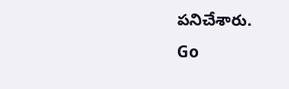పనిచేశారు.
Go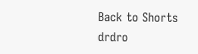Back to Shorts
drdro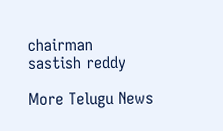chairman
sastish reddy

More Telugu News